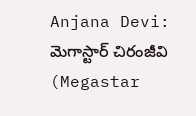Anjana Devi: మెగాస్టార్ చిరంజీవి (Megastar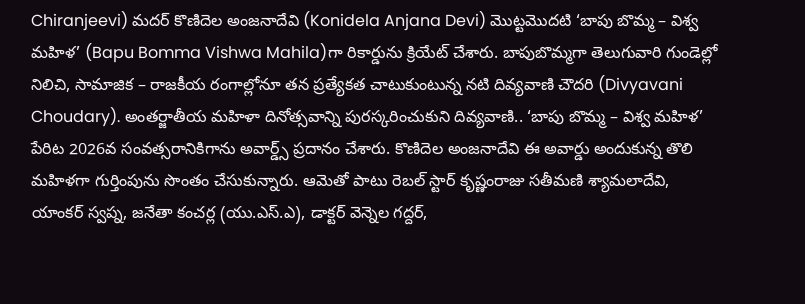Chiranjeevi) మదర్ కొణిదెల అంజనాదేవి (Konidela Anjana Devi) మొట్టమొదటి ‘బాపు బొమ్మ – విశ్వ మహిళ’ (Bapu Bomma Vishwa Mahila)గా రికార్డును క్రియేట్ చేశారు. బాపుబొమ్మగా తెలుగువారి గుండెల్లో నిలిచి, సామాజిక – రాజకీయ రంగాల్లోనూ తన ప్రత్యేకత చాటుకుంటున్న నటి దివ్యవాణి చౌదరి (Divyavani Choudary). అంతర్జాతీయ మహిళా దినోత్సవాన్ని పురస్కరించుకుని దివ్యవాణి.. ‘బాపు బొమ్మ – విశ్వ మహిళ’ పేరిట 2026వ సంవత్సరానికిగాను అవార్డ్స్ ప్రదానం చేశారు. కొణిదెల అంజనాదేవి ఈ అవార్డు అందుకున్న తొలి మహిళగా గుర్తింపును సొంతం చేసుకున్నారు. ఆమెతో పాటు రెబల్ స్టార్ కృష్ణంరాజు సతీమణి శ్యామలాదేవి, యాంకర్ స్వప్న, జనేతా కంచర్ల (యు.ఎస్.ఎ), డాక్టర్ వెన్నెల గద్దర్,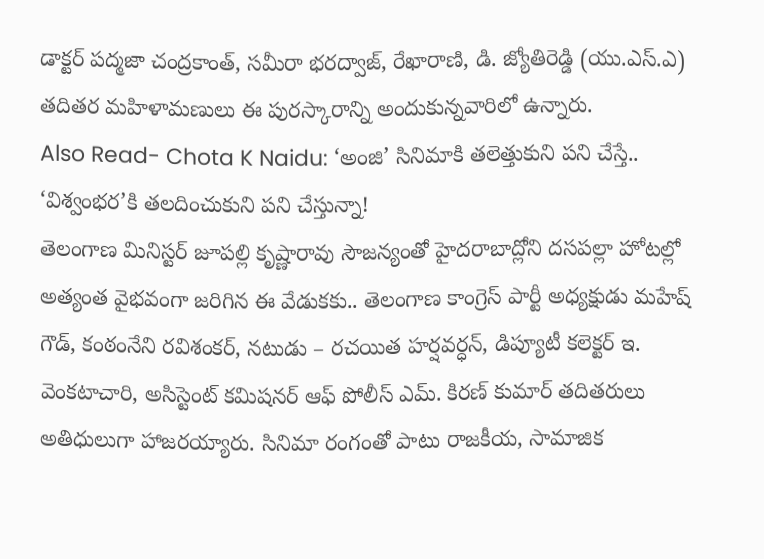డాక్టర్ పద్మజా చంద్రకాంత్, సమీరా భరద్వాజ్, రేఖారాణి, డి. జ్యోతిరెడ్డి (యు.ఎస్.ఎ) తదితర మహిళామణులు ఈ పురస్కారాన్ని అందుకున్నవారిలో ఉన్నారు.
Also Read- Chota K Naidu: ‘అంజి’ సినిమాకి తలెత్తుకుని పని చేస్తే.. ‘విశ్వంభర’కి తలదించుకుని పని చేస్తున్నా!
తెలంగాణ మినిస్టర్ జూపల్లి కృష్ణారావు సౌజన్యంతో హైదరాబాద్లోని దసపల్లా హోటల్లో అత్యంత వైభవంగా జరిగిన ఈ వేడుకకు.. తెలంగాణ కాంగ్రెస్ పార్టీ అధ్యక్షుడు మహేష్ గౌడ్, కంఠంనేని రవిశంకర్, నటుడు – రచయిత హర్షవర్ధన్, డిప్యూటీ కలెక్టర్ ఇ. వెంకటాచారి, అసిస్టెంట్ కమిషనర్ ఆఫ్ పోలీస్ ఎమ్. కిరణ్ కుమార్ తదితరులు అతిధులుగా హాజరయ్యారు. సినిమా రంగంతో పాటు రాజకీయ, సామాజిక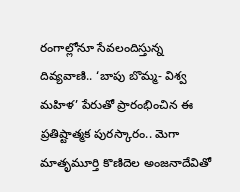రంగాల్లోనూ సేవలందిస్తున్న దివ్యవాణి.. ‘బాపు బొమ్మ- విశ్వ మహిళ’ పేరుతో ప్రారంభించిన ఈ ప్రతిష్టాత్మక పురస్కారం.. మెగా మాతృమూర్తి కొణిదెల అంజనాదేవితో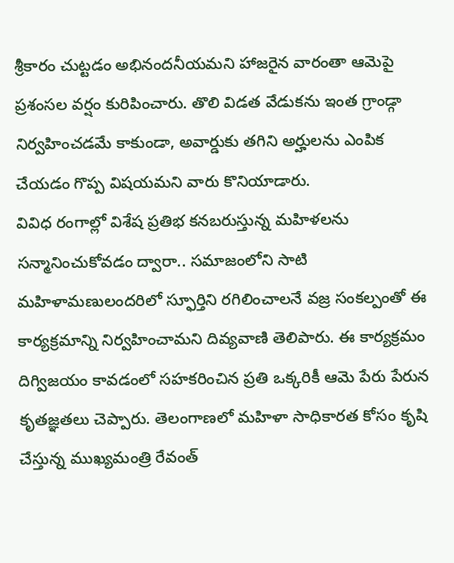శ్రీకారం చుట్టడం అభినందనీయమని హాజరైన వారంతా ఆమెపై ప్రశంసల వర్షం కురిపించారు. తొలి విడత వేడుకను ఇంత గ్రాండ్గా నిర్వహించడమే కాకుండా, అవార్డుకు తగిని అర్హులను ఎంపిక చేయడం గొప్ప విషయమని వారు కొనియాడారు.
వివిధ రంగాల్లో విశేష ప్రతిభ కనబరుస్తున్న మహిళలను సన్మానించుకోవడం ద్వారా.. సమాజంలోని సాటి మహిళామణులందరిలో స్ఫూర్తిని రగిలించాలనే వజ్ర సంకల్పంతో ఈ కార్యక్రమాన్ని నిర్వహించామని దివ్యవాణి తెలిపారు. ఈ కార్యక్రమం దిగ్విజయం కావడంలో సహకరించిన ప్రతి ఒక్కరికీ ఆమె పేరు పేరున కృతజ్ఞతలు చెప్పారు. తెలంగాణలో మహిళా సాధికారత కోసం కృషి చేస్తున్న ముఖ్యమంత్రి రేవంత్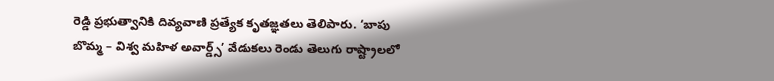రెడ్డి ప్రభుత్వానికి దివ్యవాణి ప్రత్యేక కృతజ్ఞతలు తెలిపారు. ‘బాపు బొమ్మ – విశ్వ మహిళ అవార్డ్స్’ వేడుకలు రెండు తెలుగు రాష్ట్రాలలో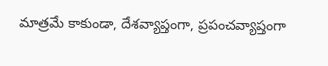మాత్రమే కాకుండా, దేశవ్యాప్తంగా, ప్రపంచవ్యాప్తంగా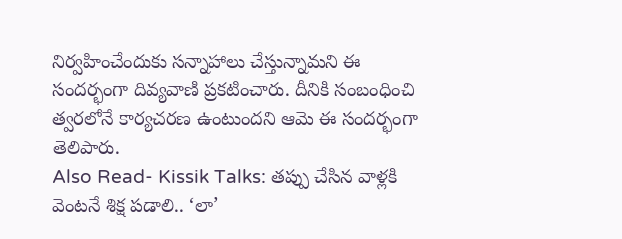నిర్వహించేందుకు సన్నాహాలు చేస్తున్నామని ఈ సందర్భంగా దివ్యవాణి ప్రకటించారు. దీనికి సంబంధించి త్వరలోనే కార్యచరణ ఉంటుందని ఆమె ఈ సందర్భంగా తెలిపారు.
Also Read- Kissik Talks: తప్పు చేసిన వాళ్లకి వెంటనే శిక్ష పడాలి.. ‘లా’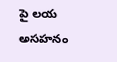పై లయ అసహనం